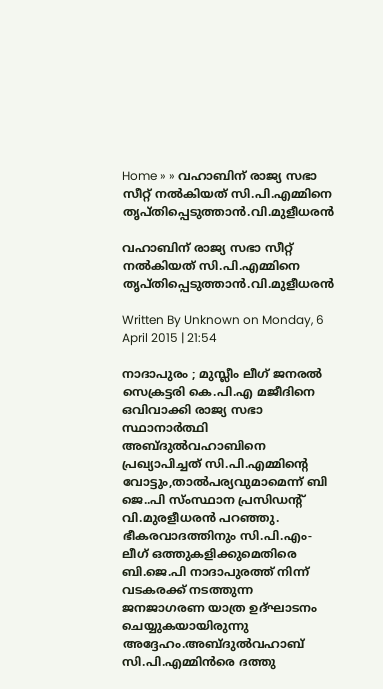Home » » വഹാബിന്‌ രാജ്യ സഭാ സീറ്റ്‌ നല്‍കിയത്‌ സി.പി.എമ്മിനെ തൃപ്‌തിപ്പെടുത്താന്‍.വി.മുളീധരന്‍

വഹാബിന്‌ രാജ്യ സഭാ സീറ്റ്‌ നല്‍കിയത്‌ സി.പി.എമ്മിനെ തൃപ്‌തിപ്പെടുത്താന്‍.വി.മുളീധരന്‍

Written By Unknown on Monday, 6 April 2015 | 21:54

നാദാപുരം ; മുസ്ലീം ലീഗ്‌ ജനരല്‍ സെക്രട്ടരി കെ.പി.എ മജീദിനെ ഒവിവാക്കി രാജ്യ സഭാ സ്ഥാനാര്‍ത്ഥി അബ്ദുല്‍വഹാബിനെ പ്രഖ്യാപിച്ചത്‌ സി.പി.എമ്മിന്റെ വോട്ടും,താല്‍പര്യവുമാമെന്ന്‌ ബി ജെ..പി സ്‌ംസ്ഥാന പ്രസിഡന്റ്‌ വി.മുരളീധരന്‍ പറഞ്ഞു.
ഭീകരവാദത്തിനും സി.പി.എം-ലീഗ്‌ ഒത്തുകളിക്കുമെതിരെ ബി.ജെ.പി നാദാപുരത്ത്‌ നിന്ന്‌ വടകരക്ക്‌ നടത്തുന്ന ജനജാഗരണ യാത്ര ഉദ്‌ഘാടനം ചെയ്യുകയായിരുന്നു അദ്ദേഹം.അബ്ദുല്‍വഹാബ്‌ സി.പി.എമ്മിന്‍രെ ദത്തു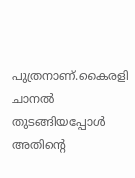പുത്രനാണ്‌.കൈരളി ചാനല്‍ തുടങ്ങിയപ്പോള്‍ അതിന്റെ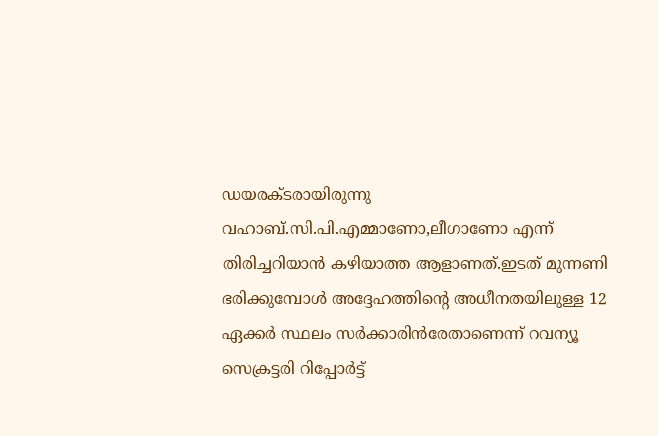ഡയരക്ടരായിരുന്നു വഹാബ്‌.സി.പി.എമ്മാണോ,ലീഗാണോ എന്ന്‌ തിരിച്ചറിയാന്‍ കഴിയാത്ത ആളാണത്‌.ഇടത്‌ മുന്നണി ഭരിക്കുമ്പോള്‍ അദ്ദേഹത്തിന്റെ അധീനതയിലുള്ള 12 ഏക്കര്‍ സ്ഥലം സര്‍ക്കാരിന്‍രേതാണെന്ന്‌ റവന്യൂ സെക്രട്ടരി റിപ്പോര്‍ട്ട്‌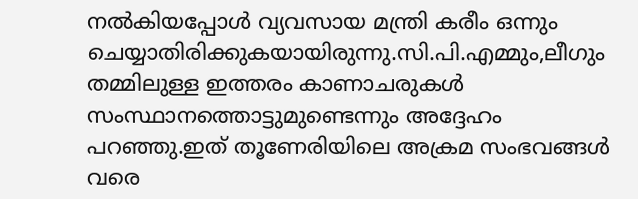നല്‍കിയപ്പോള്‍ വ്യവസായ മന്ത്രി കരീം ഒന്നും ചെയ്യാതിരിക്കുകയായിരുന്നു.സി.പി.എമ്മും,ലീഗും തമ്മിലുള്ള ഇത്തരം കാണാചരുകള്‍ സംസ്ഥാനത്തൊട്ടുമുണ്ടെന്നും അദ്ദേഹം പറഞ്ഞു.ഇത്‌ തൂണേരിയിലെ അക്രമ സംഭവങ്ങള്‍ വരെ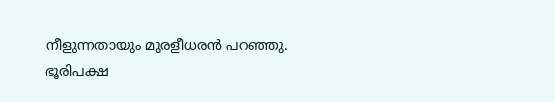നീളുന്നതായും മുരളീധരന്‍ പറഞ്ഞു.
ഭൂരിപക്ഷ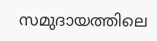സമുദായത്തിലെ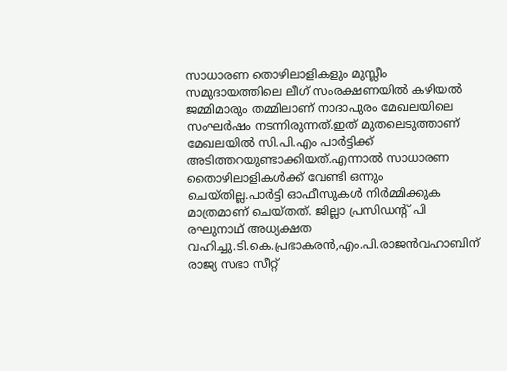സാധാരണ തൊഴിലാളികളും മുസ്ലീം സമുദായത്തിലെ ലീഗ്‌ സംരക്ഷണയില്‍ കഴിയല്‍ ജമ്മിമാരും തമ്മിലാണ്‌ നാദാപുരം മേഖലയിലെ സംഘര്‍ഷം നടന്നിരുന്നത്‌.ഇത്‌ മുതലെടുത്താണ്‌ മേഖലയില്‍ സി.പി.എം പാര്‍ട്ടിക്ക്‌ അടിത്തറയുണ്ടാക്കിയത്‌.എന്നാല്‍ സാധാരണ തൈാഴിലാളികള്‍ക്ക്‌ വേണ്ടി ഒന്നും ചെയ്‌തില്ല.പാര്‍ട്ടി ഓഫീസുകള്‍ നിര്‍മ്മിക്കുക മാത്രമാണ്‌ ചെയ്‌തത്‌. ജില്ലാ പ്രസിഡന്റ്‌ പി രഘുനാഥ്‌ അധ്യക്ഷത വഹിച്ചു.ടി.കെ.പ്രഭാകരന്‍,എം.പി.രാജന്‍വഹാബിന്‌ രാജ്യ സഭാ സീറ്റ്‌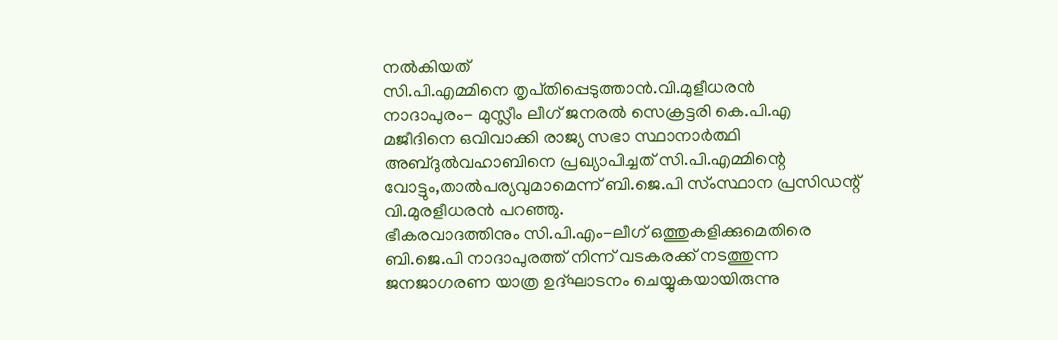നല്‍കിയത്‌
സി.പി.എമ്മിനെ തൃപ്‌തിപ്പെടുത്താന്‍.വി.മുളീധരന്‍
നാദാപുരം- മുസ്ലീം ലീഗ്‌ ജനരല്‍ സെക്രട്ടരി കെ.പി.എ മജീദിനെ ഒവിവാക്കി രാജ്യ സഭാ സ്ഥാനാര്‍ത്ഥി അബ്ദുല്‍വഹാബിനെ പ്രഖ്യാപിച്ചത്‌ സി.പി.എമ്മിന്റെ വോട്ടും,താല്‍പര്യവുമാമെന്ന്‌ ബി.ജെ.പി സ്‌ംസ്ഥാന പ്രസിഡന്റ്‌ വി.മുരളീധരന്‍ പറഞ്ഞു.
ഭീകരവാദത്തിനും സി.പി.എം-ലീഗ്‌ ഒത്തുകളിക്കുമെതിരെ ബി.ജെ.പി നാദാപുരത്ത്‌ നിന്ന്‌ വടകരക്ക്‌ നടത്തുന്ന ജനജാഗരണ യാത്ര ഉദ്‌ഘാടനം ചെയ്യുകയായിരുന്നു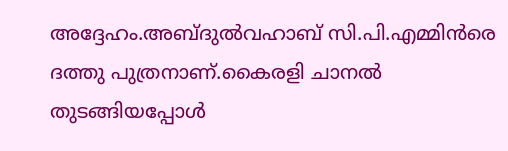അദ്ദേഹം.അബ്ദുല്‍വഹാബ്‌ സി.പി.എമ്മിന്‍രെ ദത്തു പുത്രനാണ്‌.കൈരളി ചാനല്‍ തുടങ്ങിയപ്പോള്‍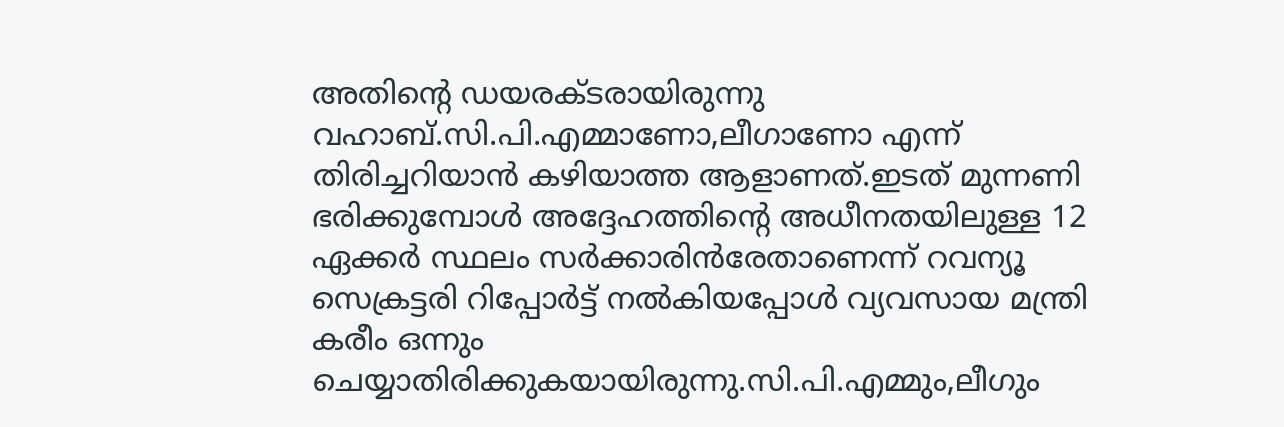അതിന്റെ ഡയരക്ടരായിരുന്നു വഹാബ്‌.സി.പി.എമ്മാണോ,ലീഗാണോ എന്ന്‌ തിരിച്ചറിയാന്‍ കഴിയാത്ത ആളാണത്‌.ഇടത്‌ മുന്നണി ഭരിക്കുമ്പോള്‍ അദ്ദേഹത്തിന്റെ അധീനതയിലുള്ള 12 ഏക്കര്‍ സ്ഥലം സര്‍ക്കാരിന്‍രേതാണെന്ന്‌ റവന്യൂ സെക്രട്ടരി റിപ്പോര്‍ട്ട്‌ നല്‍കിയപ്പോള്‍ വ്യവസായ മന്ത്രി കരീം ഒന്നും ചെയ്യാതിരിക്കുകയായിരുന്നു.സി.പി.എമ്മും,ലീഗും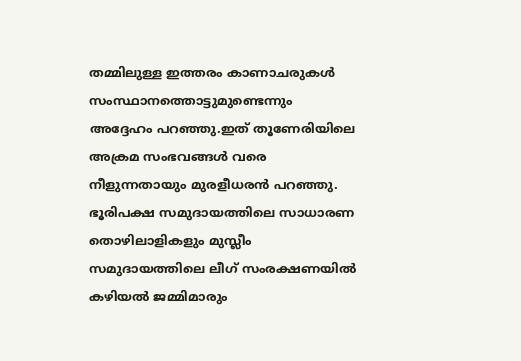തമ്മിലുള്ള ഇത്തരം കാണാചരുകള്‍ സംസ്ഥാനത്തൊട്ടുമുണ്ടെന്നും അദ്ദേഹം പറഞ്ഞു.ഇത്‌ തൂണേരിയിലെ അക്രമ സംഭവങ്ങള്‍ വരെ നീളുന്നതായും മുരളീധരന്‍ പറഞ്ഞു.
ഭൂരിപക്ഷ സമുദായത്തിലെ സാധാരണ തൊഴിലാളികളും മുസ്ലീം സമുദായത്തിലെ ലീഗ്‌ സംരക്ഷണയില്‍ കഴിയല്‍ ജമ്മിമാരും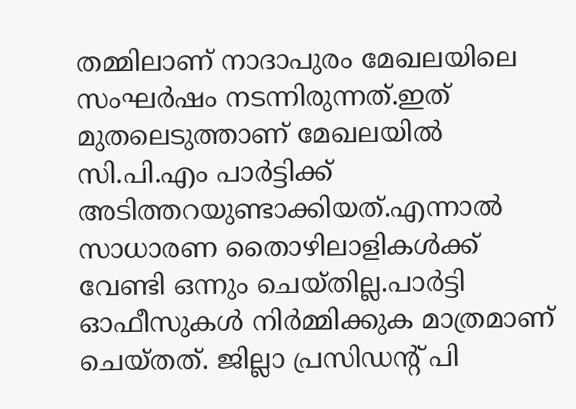തമ്മിലാണ്‌ നാദാപുരം മേഖലയിലെ സംഘര്‍ഷം നടന്നിരുന്നത്‌.ഇത്‌ മുതലെടുത്താണ്‌ മേഖലയില്‍ സി.പി.എം പാര്‍ട്ടിക്ക്‌ അടിത്തറയുണ്ടാക്കിയത്‌.എന്നാല്‍ സാധാരണ തൈാഴിലാളികള്‍ക്ക്‌ വേണ്ടി ഒന്നും ചെയ്‌തില്ല.പാര്‍ട്ടി ഓഫീസുകള്‍ നിര്‍മ്മിക്കുക മാത്രമാണ്‌ ചെയ്‌തത്‌. ജില്ലാ പ്രസിഡന്റ്‌ പി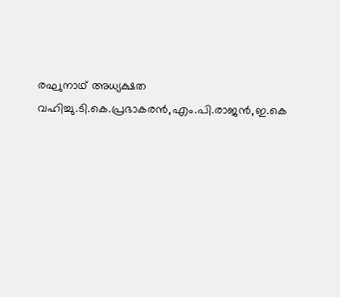രഘുനാഥ്‌ അധ്യക്ഷത വഹിച്ചു.ടി.കെ.പ്രഭാകരന്‍,എം.പി.രാജന്‍,ഇ.കെ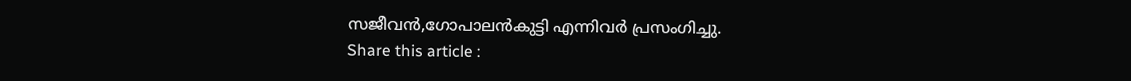സജീവന്‍,ഗോപാലന്‍കുട്ടി എന്നിവര്‍ പ്രസംഗിച്ചു.
Share this article :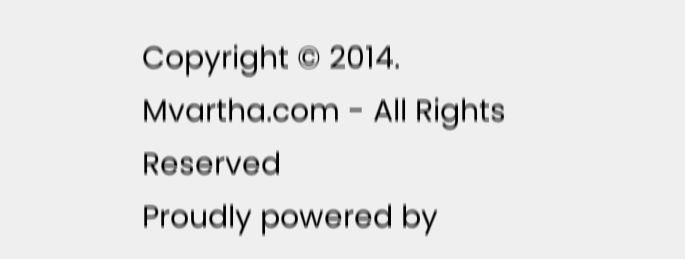Copyright © 2014. Mvartha.com - All Rights Reserved
Proudly powered by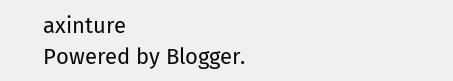axinture
Powered by Blogger.